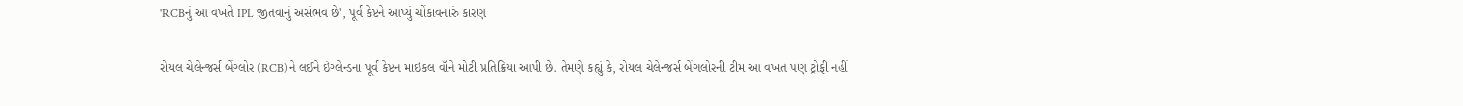'RCBનું આ વખતે IPL જીતવાનું અસંભવ છે', પૂર્વ કેપ્ટને આપ્યું ચોંકાવનારું કારણ

રોયલ ચેલેન્જર્સ બેંગ્લોર (RCB)ને લઈને ઇંગ્લેન્ડના પૂર્વ કેપ્ટન માઇકલ વૉને મોટી પ્રતિક્રિયા આપી છે. તેમણે કહ્યું કે, રોયલ ચેલેન્જર્સ બેંગલોરની ટીમ આ વખત પણ ટ્રોફી નહીં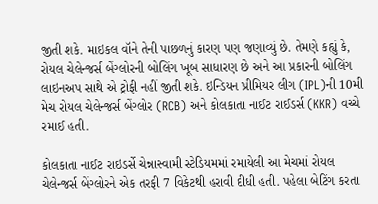જીતી શકે. માઇકલ વૉને તેની પાછળનું કારણ પણ જણાવ્યું છે. તેમણે કહ્યું કે, રોયલ ચેલેન્જર્સ બેંગ્લોરની બોલિંગ ખૂબ સાધારણ છે અને આ પ્રકારની બોલિંગ લાઇનઅપ સાથે એ ટ્રોફી નહીં જીતી શકે. ઇન્ડિયન પ્રીમિયર લીગ (IPL)ની 10મી મેચ રોયલ ચેલેન્જર્સ બેંગ્લોર (RCB) અને કોલકાતા નાઈટ રાઈડર્સ (KKR) વચ્ચે રમાઈ હતી.

કોલકાતા નાઈટ રાઇડર્સે ચેન્નાસ્વામી સ્ટેડિયમમાં રમાયેલી આ મેચમાં રોયલ ચેલેન્જર્સ બેંગ્લોરને એક તરફી 7 વિકેટથી હરાવી દીધી હતી. પહેલા બેટિંગ કરતા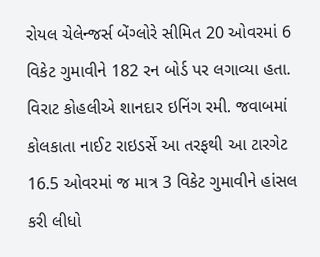રોયલ ચેલેન્જર્સ બેંગ્લોરે સીમિત 20 ઓવરમાં 6 વિકેટ ગુમાવીને 182 રન બોર્ડ પર લગાવ્યા હતા. વિરાટ કોહલીએ શાનદાર ઇનિંગ રમી. જવાબમાં કોલકાતા નાઈટ રાઇડર્સે આ તરફથી આ ટારગેટ 16.5 ઓવરમાં જ માત્ર 3 વિકેટ ગુમાવીને હાંસલ કરી લીધો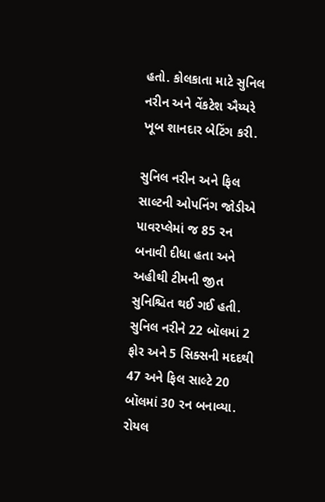હતો. કોલકાતા માટે સુનિલ નરીન અને વેંકટેશ ઐય્યરે ખૂબ શાનદાર બેટિંગ કરી.

સુનિલ નરીન અને ફિલ સાલ્ટની ઓપનિંગ જોડીએ પાવરપ્લેમાં જ 85 રન બનાવી દીધા હતા અને અહીથી ટીમની જીત સુનિશ્ચિત થઈ ગઈ હતી. સુનિલ નરીને 22 બૉલમાં 2 ફોર અને 5 સિક્સની મદદથી 47 અને ફિલ સાલ્ટે 20 બૉલમાં 30 રન બનાવ્યા. રોયલ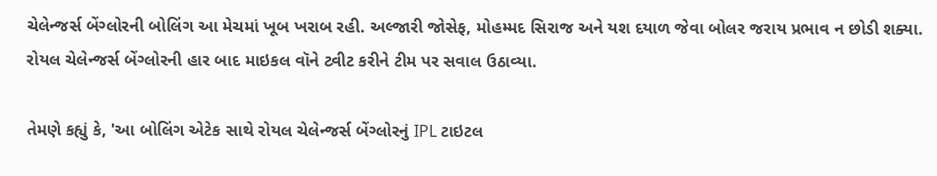ચેલેન્જર્સ બેંગ્લોરની બોલિંગ આ મેચમાં ખૂબ ખરાબ રહી. અલ્જારી જોસેફ, મોહમ્મદ સિરાજ અને યશ દયાળ જેવા બોલર જરાય પ્રભાવ ન છોડી શક્યા. રોયલ ચેલેન્જર્સ બેંગ્લોરની હાર બાદ માઇકલ વૉને ટ્વીટ કરીને ટીમ પર સવાલ ઉઠાવ્યા.

તેમણે કહ્યું કે, 'આ બોલિંગ એટેક સાથે રોયલ ચેલેન્જર્સ બેંગ્લોરનું IPL ટાઇટલ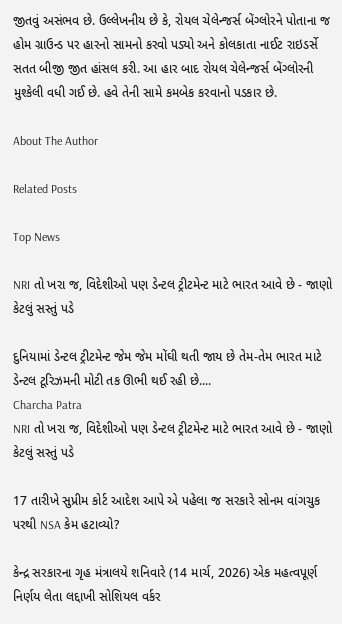જીતવું અસંભવ છે. ઉલ્લેખનીય છે કે, રોયલ ચેલેન્જર્સ બેંગ્લોરને પોતાના જ હોમ ગ્રાઉન્ડ પર હારનો સામનો કરવો પડ્યો અને કોલકાતા નાઈટ રાઇડર્સે સતત બીજી જીત હાંસલ કરી. આ હાર બાદ રોયલ ચેલેન્જર્સ બેંગ્લોરની મુશ્કેલી વધી ગઈ છે. હવે તેની સામે કમબેક કરવાનો પડકાર છે.

About The Author

Related Posts

Top News

NRI તો ખરા જ, વિદેશીઓ પણ ડેન્ટલ ટ્રીટમેન્ટ માટે ભારત આવે છે - જાણો કેટલું સસ્તું પડે

દુનિયામાં ડેન્ટલ ટ્રીટમેન્ટ જેમ જેમ મોંઘી થતી જાય છે તેમ-તેમ ભારત માટે ડેન્ટલ ટૂરિઝમની મોટી તક ઊભી થઈ રહી છે....
Charcha Patra
NRI તો ખરા જ, વિદેશીઓ પણ ડેન્ટલ ટ્રીટમેન્ટ માટે ભારત આવે છે - જાણો કેટલું સસ્તું પડે

17 તારીખે સુપ્રીમ કોર્ટ આદેશ આપે એ પહેલા જ સરકારે સોનમ વાંગચુક પરથી NSA કેમ હટાવ્યો?

કેન્દ્ર સરકારના ગૃહ મંત્રાલયે શનિવારે (14 માર્ચ, 2026) એક મહત્વપૂર્ણ નિર્ણય લેતા લદ્દાખી સોશિયલ વર્કર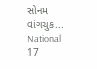સોનમ વાંગચુક...
National
17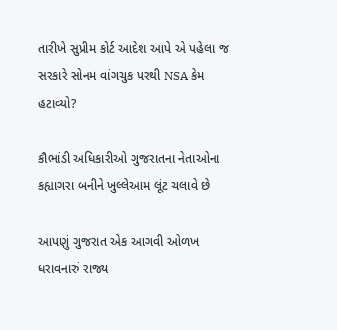તારીખે સુપ્રીમ કોર્ટ આદેશ આપે એ પહેલા જ સરકારે સોનમ વાંગચુક પરથી NSA કેમ હટાવ્યો?

કૌભાંડી અધિકારીઓ ગુજરાતના નેતાઓના કહ્યાગરા બનીને ખુલ્લેઆમ લૂંટ ચલાવે છે

આપણું ગુજરાત એક આગવી ઓળખ ધરાવનારું રાજ્ય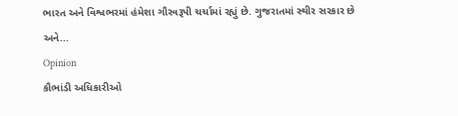ભારત અને વિશ્વભરમાં હંમેશા ગૌરવરૂપી ચર્ચામાં રહ્યું છે. ગુજરાતમાં સ્થીર સરકાર છે અને...
Opinion
કૌભાંડી અધિકારીઓ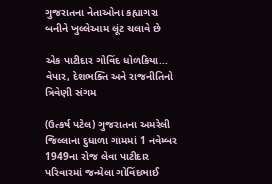ગુજરાતના નેતાઓના કહ્યાગરા બનીને ખુલ્લેઆમ લૂંટ ચલાવે છે

એક પાટીદાર ગોવિંદ ધોળકિયા... વેપાર, દેશભક્તિ અને રાજનીતિનો ત્રિવેણી સંગમ

(ઉત્કર્ષ પટેલ) ગુજરાતના અમરેલી જિલ્લાના દુધાળા ગામમાં 1 નવેમ્બર 1949ના રોજ લેવા પાટીદાર પરિવારમાં જન્મેલા ગોવિંદભાઈ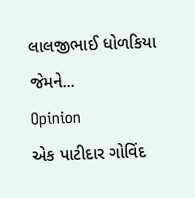લાલજીભાઈ ધોળકિયા જેમને...
Opinion
એક પાટીદાર ગોવિંદ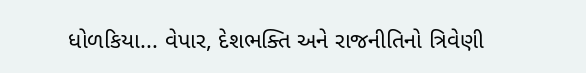ધોળકિયા... વેપાર, દેશભક્તિ અને રાજનીતિનો ત્રિવેણી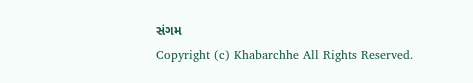સંગમ
Copyright (c) Khabarchhe All Rights Reserved.